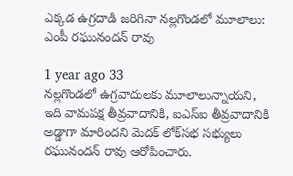ఎక్కడ ఉగ్రదాడి జరిగినా నల్లగొండలో మూలాలు: ఎంపీ రఘునందన్ రావు

1 year ago 33
నల్లగొండలో ఉగ్రవాదులకు మూలాలున్నాయని, ఇది వామపక్ష తీవ్రవాదానికి, ఐఎస్ఐ తీవ్రవాదానికి అడ్డాగా మారిందని మెదక్ లోక్‌సభ సభ్యులు రఘునందన్ రావు ఆరోపించారు.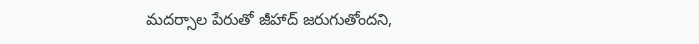మదర్సాల పేరుతో జీహాద్ జరుగుతోందని,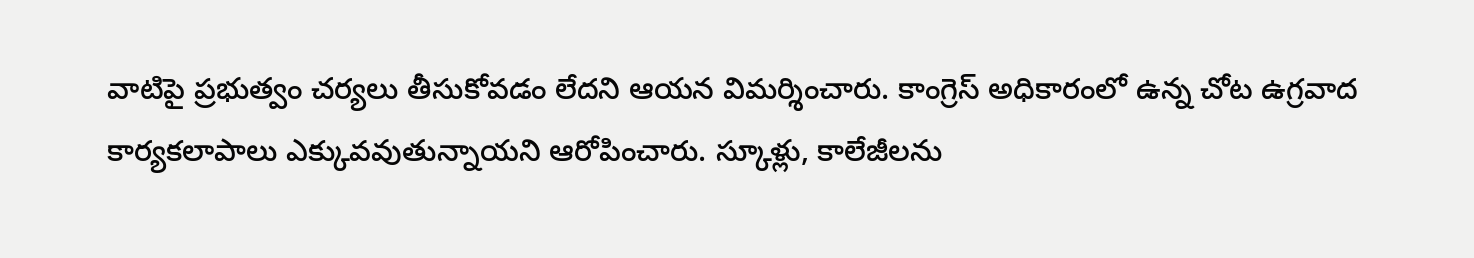వాటిపై ప్రభుత్వం చర్యలు తీసుకోవడం లేదని ఆయన విమర్శించారు. కాంగ్రెస్ అధికారంలో ఉన్న చోట ఉగ్రవాద కార్యకలాపాలు ఎక్కువవుతున్నాయని ఆరోపించారు. స్కూళ్లు, కాలేజీలను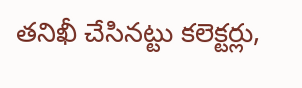తనిఖీ చేసినట్టు కలెక్టర్లు,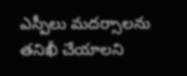ఎస్పీలు మదర్సాలను తనిఖీ చేయాలని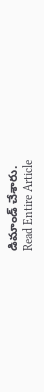డిమాండ్ చేశారు.
Read Entire Article